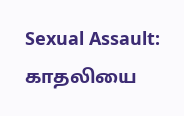Sexual Assault: காதலியை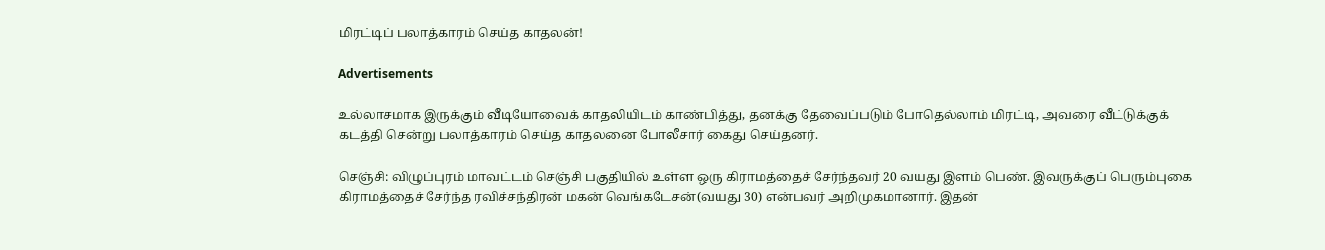மிரட்டிப் பலாத்காரம் செய்த காதலன்!

Advertisements

உல்லாசமாக இருக்கும் வீடியோவைக் காதலியிடம் காண்பித்து, தனக்கு தேவைப்படும் போதெல்லாம் மிரட்டி, அவரை வீட்டுக்குக் கடத்தி சென்று பலாத்காரம் செய்த காதலனை போலீசார் கைது செய்தனர்.

செஞ்சி: விழுப்புரம் மாவட்டம் செஞ்சி பகுதியில் உள்ள ஒரு கிராமத்தைச் சேர்ந்தவர் 20 வயது இளம் பெண். இவருக்குப் பெரும்புகை கிராமத்தைச் சேர்ந்த ரவிச்சந்திரன் மகன் வெங்கடேசன்(வயது 30) என்பவர் அறிமுகமானார். இதன்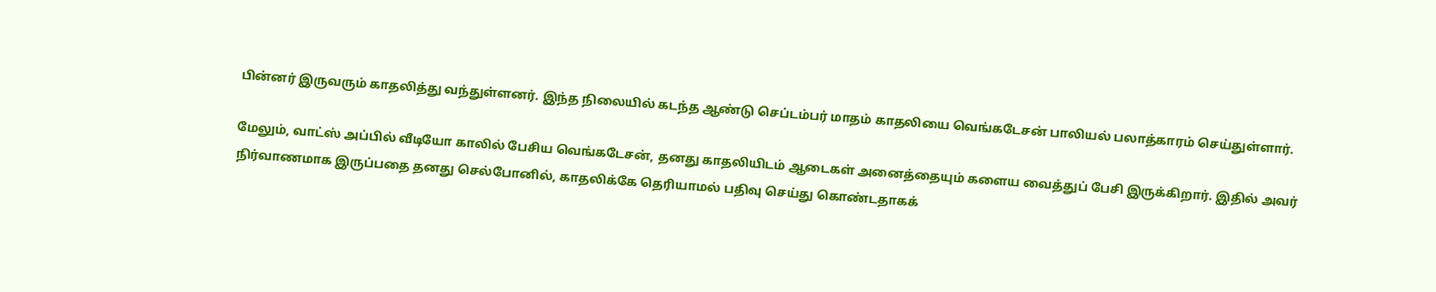பின்னர் இருவரும் காதலித்து வந்துள்ளனர். இந்த நிலையில் கடந்த ஆண்டு செப்டம்பர் மாதம் காதலியை வெங்கடேசன் பாலியல் பலாத்காரம் செய்துள்ளார்.

மேலும், வாட்ஸ் அப்பில் வீடியோ காலில் பேசிய வெங்கடேசன், தனது காதலியிடம் ஆடைகள் அனைத்தையும் களைய வைத்துப் பேசி இருக்கிறார். இதில் அவர் நிர்வாணமாக இருப்பதை தனது செல்போனில், காதலிக்கே தெரியாமல் பதிவு செய்து கொண்டதாகக்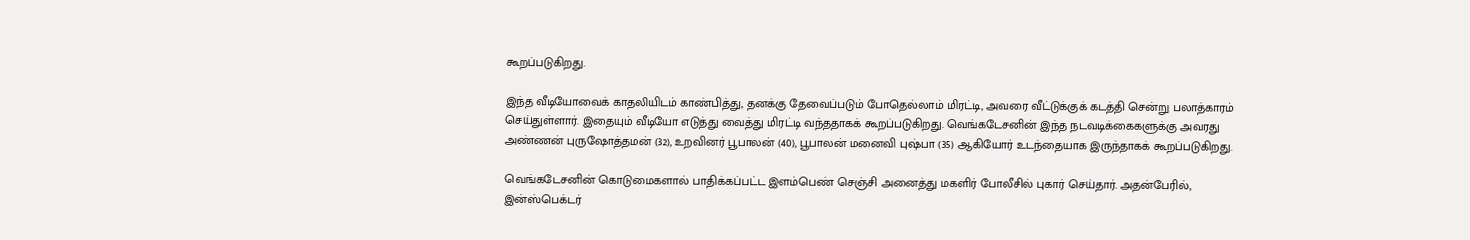கூறப்படுகிறது.

இந்த வீடியோவைக் காதலியிடம் காண்பித்து, தனக்கு தேவைப்படும் போதெல்லாம் மிரட்டி, அவரை வீட்டுக்குக் கடத்தி சென்று பலாத்காரம் செய்துள்ளார். இதையும் வீடியோ எடுத்து வைத்து மிரட்டி வந்ததாகக் கூறப்படுகிறது. வெங்கடேசனின் இந்த நடவடிக்கைகளுக்கு அவரது அண்ணன் புருஷோத்தமன் (32), உறவினர் பூபாலன் (40), பூபாலன் மனைவி புஷ்பா (35) ஆகியோர் உடந்தையாக இருந்தாகக் கூறப்படுகிறது.

வெங்கடேசனின் கொடுமைகளால் பாதிக்கப்பட்ட இளம்பெண் செஞ்சி அனைத்து மகளிர் போலீசில் புகார் செய்தார். அதன்பேரில், இன்ஸ்பெக்டர்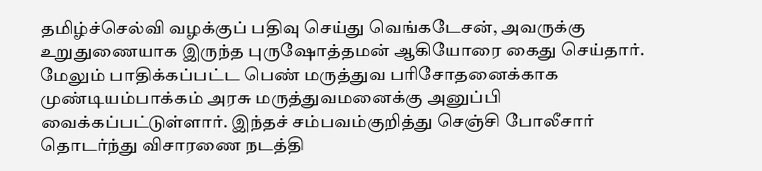தமிழ்ச்செல்வி வழக்குப் பதிவு செய்து வெங்கடேசன், அவருக்கு உறுதுணையாக இருந்த புருஷோத்தமன் ஆகியோரை கைது செய்தார். மேலும் பாதிக்கப்பட்ட பெண் மருத்துவ பரிசோதனைக்காக முண்டியம்பாக்கம் அரசு மருத்துவமனைக்கு அனுப்பி வைக்கப்பட்டுள்ளார். இந்தச் சம்பவம்குறித்து செஞ்சி போலீசார் தொடர்ந்து விசாரணை நடத்தி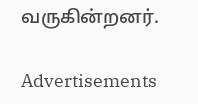வருகின்றனர்.

Advertisements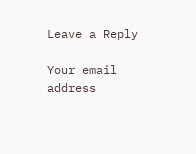Leave a Reply

Your email address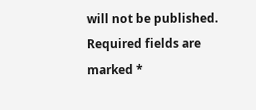will not be published. Required fields are marked *